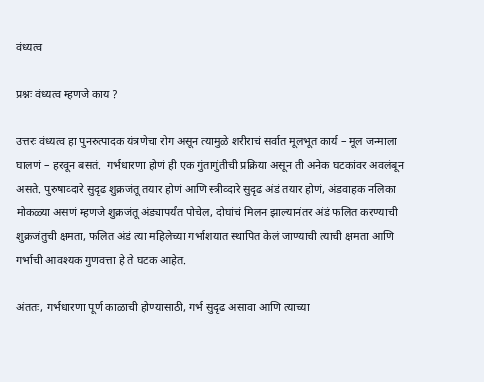वंध्यत्व

प्रश्नः वंध्यत्व म्हणजे काय ?

उत्तरः वंध्यत्व हा पुनरुत्पादक यंत्रणेचा रोग असून त्यामुळे शरीराचं सर्वात मूलभूत कार्य – मूल जन्माला घालणं – हरवून बसतं.  गर्भधारणा होणं ही एक गुंतागुंतीची प्रक्रिया असून ती अनेक घटकांवर अवलंबून असते. पुरुषाव्दारे सुदृढ शुक्रजंतू तयार होणं आणि स्त्रीव्दारे सुदृढ अंडं तयार होणं, अंडवाहक नलिका मोकळ्या असणं म्हणजे शुक्रजंतू अंड्यापर्यंत पोचेल, दोघांचं मिलन झाल्यानंतर अंडं फलित करण्याची शुक्रजंतुची क्षमता, फलित अंडं त्या महिलेच्या गर्भाशयात स्थापित केलं जाण्याची त्याची क्षमता आणि गर्भाची आवश्यक गुणवत्ता हे ते घटक आहेत.

अंततः, गर्भधारणा पूर्ण काळाची होण्यासाठी, गर्भ सुदृढ असावा आणि त्याच्या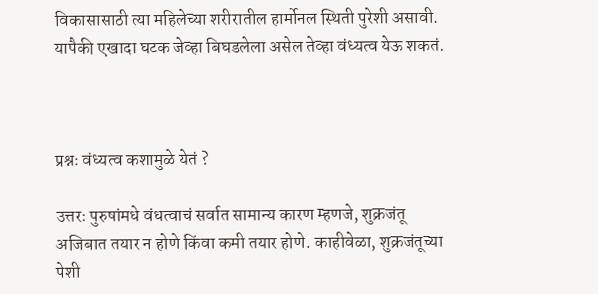विकासासाठी त्या महिलेच्या शरीरातील हार्मोनल स्थिती पुरेशी असावी.  यापैकी एखादा घटक जेव्हा बिघडलेला असेल तेव्हा वंध्यत्व येऊ शकतं.



प्रश्नः वंध्यत्व कशामुळे येतं ?

उत्तरः पुरुषांमधे वंधत्वाचं सर्वात सामान्य कारण म्हणजे, शुक्रजंतू अजिबात तयार न होणे किंवा कमी तयार होणे. काहीवेळा, शुक्रजंतूच्या पेशी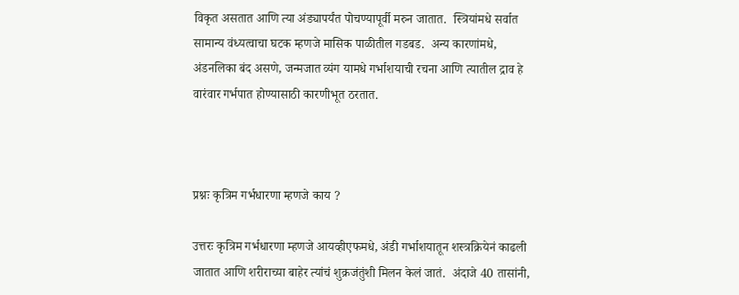विकृत असतात आणि त्या अंड्यापर्यंत पोचण्यापूर्वी मरुन जातात.  स्त्रियांमधे सर्वात सामान्य वंध्यत्वाचा घटक म्हणजे मासिक पाळीतील गडबड.  अन्य कारणांमधे, अंडनलिका बंद असणे, जन्मजात व्यंग यामधे गर्भाशयाची रचना आणि त्यातील द्राव हे वारंवार गर्भपात होण्यासाठी कारणीभूत ठरतात.



प्रश्नः कृत्रिम गर्भधारणा म्हणजे काय ?

उत्तरः कृत्रिम गर्भधारणा म्हणजे आयव्हीएफमधे, अंडी गर्भाशयातून शस्त्रक्रियेनं काढली जातात आणि शरीराच्या बाहेर त्यांचं शुक्रजंतुंशी मिलन केलं जातं.  अंदाजे 40 तासांनी,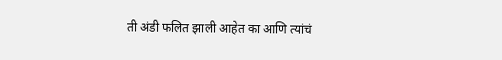ती अंडी फलित झाली आहेत का आणि त्यांचं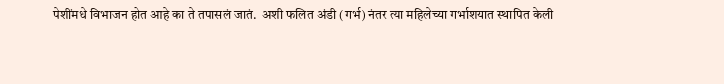पेशींमधे विभाजन होत आहे का ते तपासलं जातं.  अशी फलित अंडी (गर्भ) नंतर त्या महिलेच्या गर्भाशयात स्थापित केली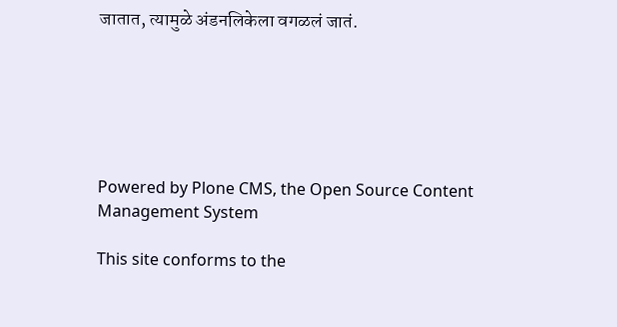जातात, त्यामुळे अंडनलिकेला वगळलं जातं.






Powered by Plone CMS, the Open Source Content Management System

This site conforms to the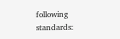following standards: